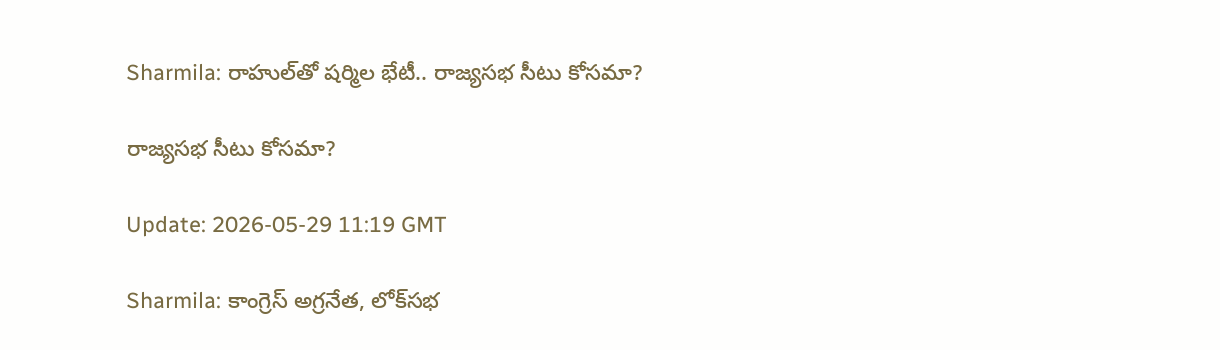Sharmila: రాహుల్‌తో షర్మిల భేటీ.. రాజ్యసభ సీటు కోసమా?

రాజ్యసభ సీటు కోసమా?

Update: 2026-05-29 11:19 GMT

Sharmila: కాంగ్రెస్‌ అగ్రనేత, లోక్‌సభ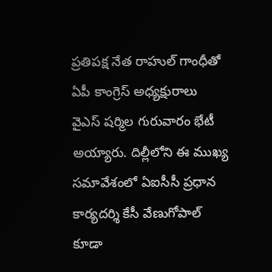ప్రతిపక్ష నేత రాహుల్‌ గాంధీతో ఏపీ కాంగ్రెస్‌ అధ్యక్షురాలు వైఎస్‌ షర్మిల గురువారం భేటీ అయ్యారు. దిల్లీలోని ఈ ముఖ్య సమావేశంలో ఏఐసీసీ ప్రధాన కార్యదర్శి కేసీ వేణుగోపాల్‌ కూడా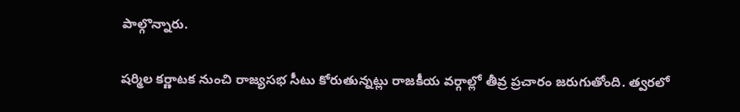పాల్గొన్నారు.

షర్మిల కర్ణాటక నుంచి రాజ్యసభ సీటు కోరుతున్నట్లు రాజకీయ వర్గాల్లో తీవ్ర ప్రచారం జరుగుతోంది. త్వరలో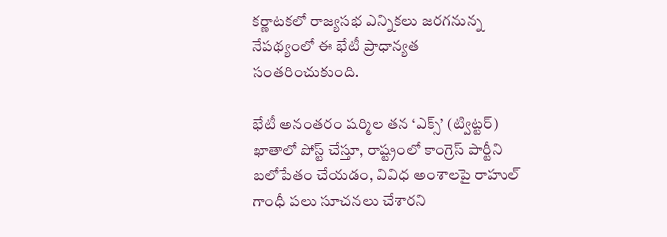కర్ణాటకలో రాజ్యసభ ఎన్నికలు జరగనున్న నేపథ్యంలో ఈ భేటీ ప్రాధాన్యత సంతరించుకుంది.

భేటీ అనంతరం షర్మిల తన ‘ఎక్స్‌’ (ట్విట్టర్‌) ఖాతాలో పోస్ట్ చేస్తూ, రాష్ట్రంలో కాంగ్రెస్‌ పార్టీని బలోపేతం చేయడం, వివిధ అంశాలపై రాహుల్‌ గాంధీ పలు సూచనలు చేశారని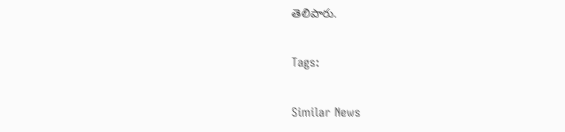తెలిపారు.

Tags:

Similar News